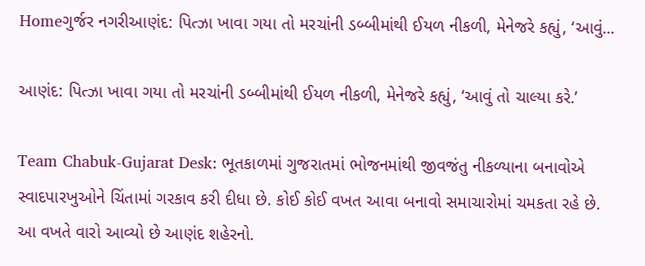Homeગુર્જર નગરીઆણંદ: પિત્ઝા ખાવા ગયા તો મરચાંની ડબ્બીમાંથી ઈયળ નીકળી, મેનેજરે કહ્યું, ‘આવું...

આણંદ: પિત્ઝા ખાવા ગયા તો મરચાંની ડબ્બીમાંથી ઈયળ નીકળી, મેનેજરે કહ્યું, ‘આવું તો ચાલ્યા કરે.’

Team Chabuk-Gujarat Desk: ભૂતકાળમાં ગુજરાતમાં ભોજનમાંથી જીવજંતુ નીકળ્યાના બનાવોએ સ્વાદપારખુઓને ચિંતામાં ગરકાવ કરી દીધા છે. કોઈ કોઈ વખત આવા બનાવો સમાચારોમાં ચમકતા રહે છે. આ વખતે વારો આવ્યો છે આણંદ શહેરનો.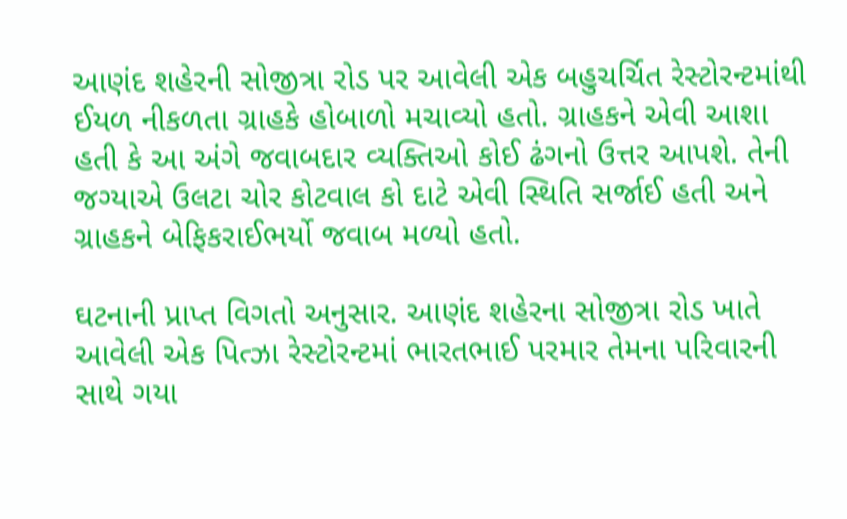આણંદ શહેરની સોજીત્રા રોડ પર આવેલી એક બહુચર્ચિત રેસ્ટોરન્ટમાંથી ઈયળ નીકળતા ગ્રાહકે હોબાળો મચાવ્યો હતો. ગ્રાહકને એવી આશા હતી કે આ અંગે જવાબદાર વ્યક્તિઓ કોઈ ઢંગનો ઉત્તર આપશે. તેની જગ્યાએ ઉલટા ચોર કોટવાલ કો દાટે એવી સ્થિતિ સર્જાઈ હતી અને ગ્રાહકને બેફિકરાઈભર્યો જવાબ મળ્યો હતો.

ઘટનાની પ્રાપ્ત વિગતો અનુસાર. આણંદ શહેરના સોજીત્રા રોડ ખાતે આવેલી એક પિત્ઝા રેસ્ટોરન્ટમાં ભારતભાઈ પરમાર તેમના પરિવારની સાથે ગયા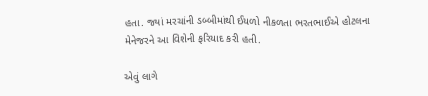હતા. જ્યાં મરચાંની ડબ્બીમાંથી ઈયળો નીકળતા ભરતભાઈએ હોટલના મેનેજરને આ વિશેની ફરિયાદ કરી હતી.

એવું લાગે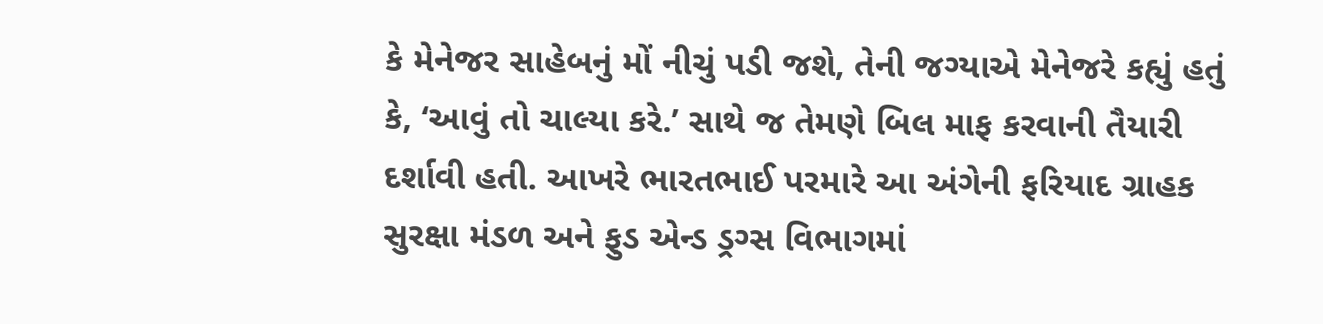કે મેનેજર સાહેબનું મોં નીચું પડી જશે, તેની જગ્યાએ મેનેજરે કહ્યું હતું કે, ‘આવું તો ચાલ્યા કરે.’ સાથે જ તેમણે બિલ માફ કરવાની તૈયારી દર્શાવી હતી. આખરે ભારતભાઈ પરમારે આ અંગેની ફરિયાદ ગ્રાહક સુરક્ષા મંડળ અને ફુડ એન્ડ ડ્રગ્સ વિભાગમાં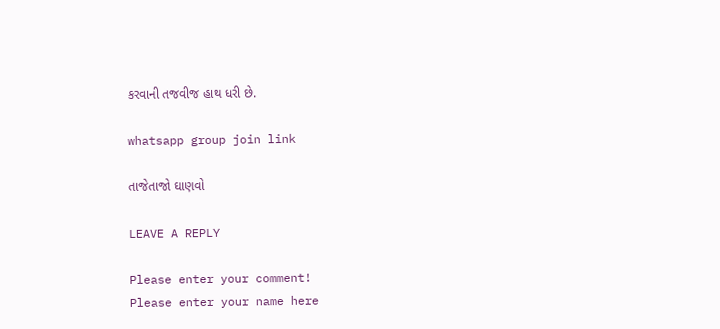કરવાની તજવીજ હાથ ધરી છે.

whatsapp group join link

તાજેતાજો ઘાણવો

LEAVE A REPLY

Please enter your comment!
Please enter your name here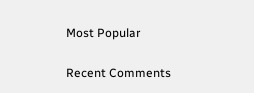Most Popular

Recent Comments